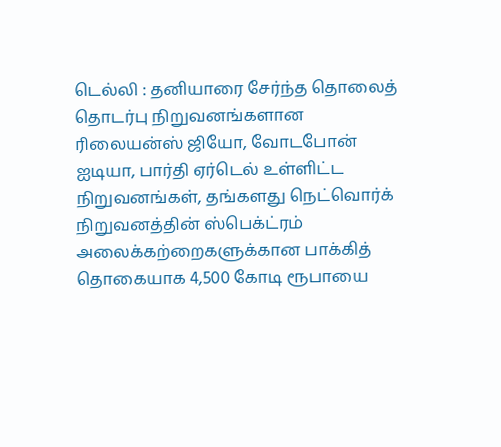டெல்லி : தனியாரை சேர்ந்த தொலைத் தொடர்பு நிறுவனங்களான ரிலையன்ஸ் ஜியோ, வோடபோன் ஐடியா, பார்தி ஏர்டெல் உள்ளிட்ட நிறுவனங்கள், தங்களது நெட்வொர்க் நிறுவனத்தின் ஸ்பெக்ட்ரம் அலைக்கற்றைகளுக்கான பாக்கித் தொகையாக 4,500 கோடி ரூபாயை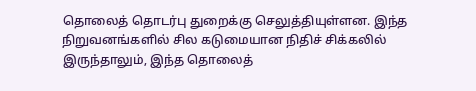தொலைத் தொடர்பு துறைக்கு செலுத்தியுள்ளன. இந்த நிறுவனங்களில் சில கடுமையான நிதிச் சிக்கலில் இருந்தாலும், இந்த தொலைத்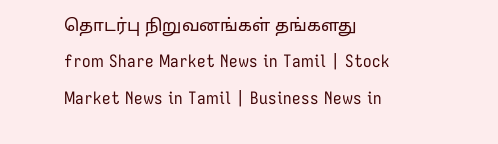தொடர்பு நிறுவனங்கள் தங்களது
from Share Market News in Tamil | Stock Market News in Tamil | Business News in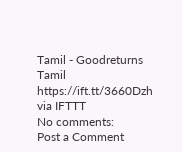Tamil - Goodreturns Tamil https://ift.tt/3660Dzh
via IFTTT
No comments:
Post a Comment